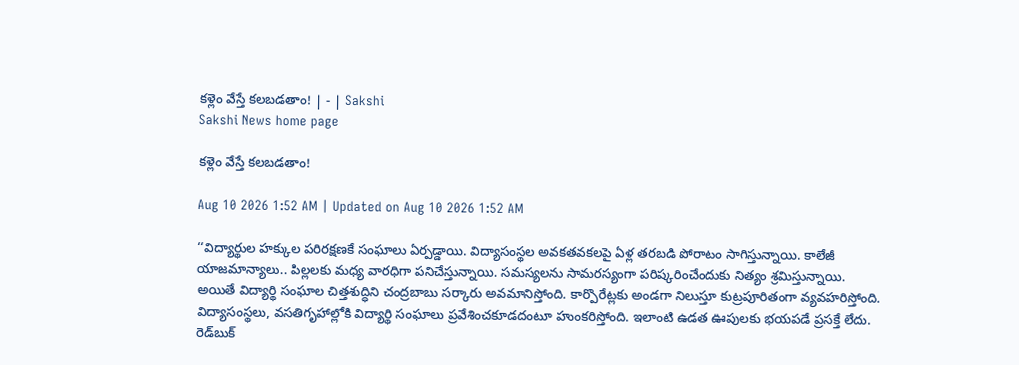కళ్లెం వేస్తే కలబడతాం! | - | Sakshi
Sakshi News home page

కళ్లెం వేస్తే కలబడతాం!

Aug 10 2026 1:52 AM | Updated on Aug 10 2026 1:52 AM

‘‘విద్యార్థుల హక్కుల పరిరక్షణకే సంఘాలు ఏర్పడ్డాయి. విద్యాసంస్థల అవకతవకలపై ఏళ్ల తరబడి పోరాటం సాగిస్తున్నాయి. కాలేజీ యాజమాన్యాలు.. పిల్లలకు మధ్య వారధిగా పనిచేస్తున్నాయి. సమస్యలను సామరస్యంగా పరిష్కరించేందుకు నిత్యం శ్రమిస్తున్నాయి. అయితే విద్యార్థి సంఘాల చిత్తశుద్ధిని చంద్రబాబు సర్కారు అవమానిస్తోంది. కార్పొరేట్లకు అండగా నిలుస్తూ కుట్రపూరితంగా వ్యవహరిస్తోంది. విద్యాసంస్థలు, వసతిగృహాల్లోకి విద్యార్థి సంఘాలు ప్రవేశించకూడదంటూ హుంకరిస్తోంది. ఇలాంటి ఉడత ఊపులకు భయపడే ప్రసక్తే లేదు. రెడ్‌బుక్‌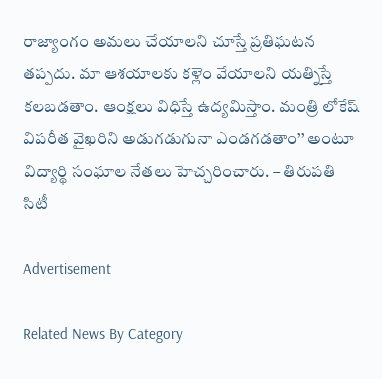రాజ్యాంగం అమలు చేయాలని చూస్తే ప్రతిఘటన తప్పదు. మా ఆశయాలకు కళ్లెం వేయాలని యత్నిస్తే కలబడతాం. ఆంక్షలు విధిస్తే ఉద్యమిస్తాం. మంత్రి లోకేష్‌ విపరీత వైఖరిని అడుగడుగునా ఎండగడతాం’’ అంటూ విద్యార్థి సంఘాల నేతలు హెచ్చరించారు. – తిరుపతి సిటీ

Advertisement

Related News By Category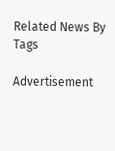Related News By Tags

Advertisement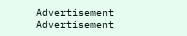Advertisement
Advertisement